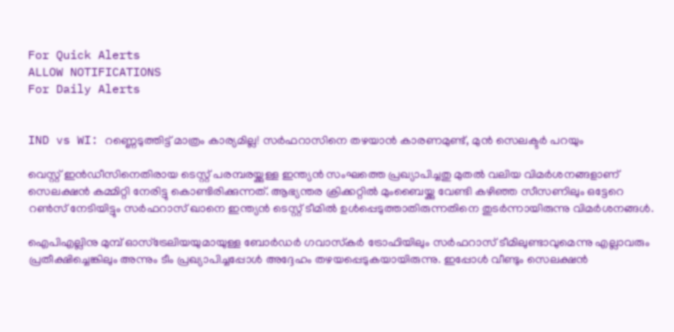For Quick Alerts
ALLOW NOTIFICATIONS
For Daily Alerts


IND vs WI: റണ്ണെടുത്തിട്ട് മാത്രം കാര്യമില്ല! സര്‍ഫറാസിനെ തഴയാന്‍ കാരണമുണ്ട്, മുന്‍ സെലക്ടര്‍ പറയും

വെസ്റ്റ് ഇന്‍ഡീസിനെതിരായ ടെസ്റ്റ് പരമ്പരയ്ക്കുള്ള ഇന്ത്യന്‍ സംഘത്തെ പ്രഖ്യാപിച്ചതു മുതല്‍ വലിയ വിമര്‍ശനങ്ങളാണ് സെലക്ഷന്‍ കമ്മിറ്റി നേരിട്ടു കൊണ്ടിരിക്കുന്നത്. ആഭ്യന്തര ക്രിക്കറ്റില്‍ മുംബൈയ്ക്കു വേണ്ടി കഴിഞ്ഞ സീസണിലും ഒട്ടേറെ റണ്‍സ് നേടിയിട്ടും സര്‍ഫറാസ് ഖാനെ ഇന്ത്യന്‍ ടെസ്റ്റ് ടീമില്‍ ഉള്‍പ്പെടുത്താതിരുന്നതിനെ തുടര്‍ന്നായിരുന്നു വിമര്‍ശനങ്ങള്‍.

ഐപിഎല്ലിനു മുമ്പ് ഓസ്‌ട്രേലിയയുമായുള്ള ബോര്‍ഡര്‍ ഗവാസ്‌കര്‍ ട്രോഫിയിലും സര്‍ഫറാസ് ടീമിലുണ്ടാവുമെന്നു എല്ലാവരും പ്രതീക്ഷിച്ചെങ്കിലും അന്നും ടീം പ്രഖ്യാപിച്ചപ്പോള്‍ അദ്ദേഹം തഴയപ്പെടുകയായിരുന്നു. ഇപ്പോള്‍ വീണ്ടും സെലക്ഷന്‍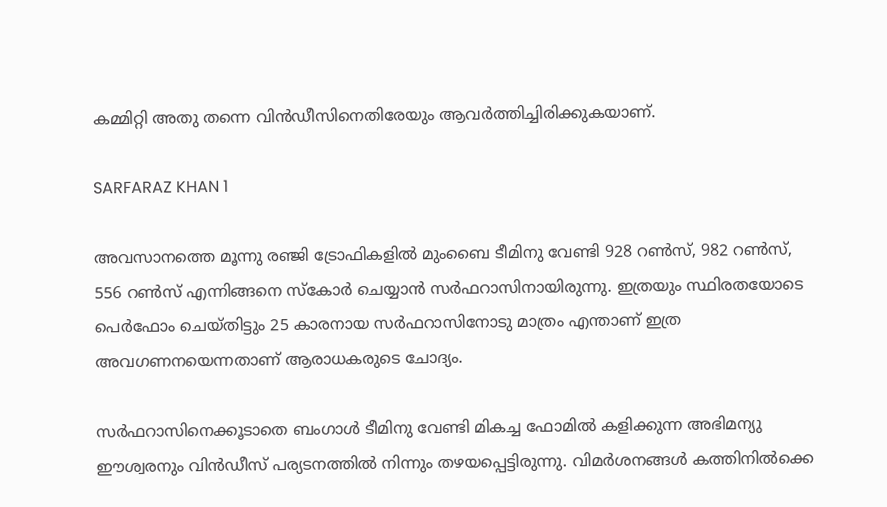കമ്മിറ്റി അതു തന്നെ വിന്‍ഡീസിനെതിരേയും ആവര്‍ത്തിച്ചിരിക്കുകയാണ്.

SARFARAZ KHAN 1

അവസാനത്തെ മൂന്നു രഞ്ജി ട്രോഫികളില്‍ മുംബൈ ടീമിനു വേണ്ടി 928 റണ്‍സ്, 982 റണ്‍സ്, 556 റണ്‍സ് എന്നിങ്ങനെ സ്‌കോര്‍ ചെയ്യാന്‍ സര്‍ഫറാസിനായിരുന്നു. ഇത്രയും സ്ഥിരതയോടെ പെര്‍ഫോം ചെയ്തിട്ടും 25 കാരനായ സര്‍ഫറാസിനോടു മാത്രം എന്താണ് ഇത്ര അവഗണനയെന്നതാണ് ആരാധകരുടെ ചോദ്യം.

സര്‍ഫറാസിനെക്കൂടാതെ ബംഗാള്‍ ടീമിനു വേണ്ടി മികച്ച ഫോമില്‍ കളിക്കുന്ന അഭിമന്യു ഈശ്വരനും വിന്‍ഡീസ് പര്യടനത്തില്‍ നിന്നും തഴയപ്പെട്ടിരുന്നു. വിമര്‍ശനങ്ങള്‍ കത്തിനില്‍ക്കെ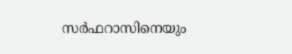സര്‍ഫറാസിനെയും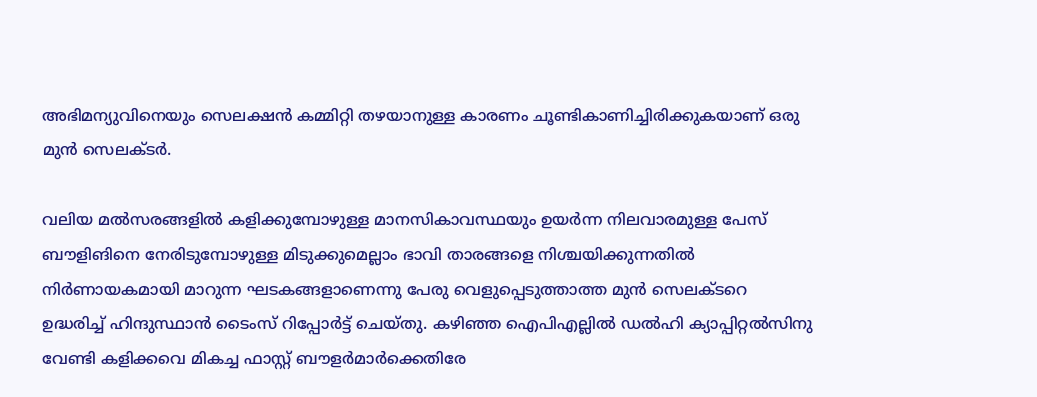അഭിമന്യുവിനെയും സെലക്ഷന്‍ കമ്മിറ്റി തഴയാനുള്ള കാരണം ചൂണ്ടികാണിച്ചിരിക്കുകയാണ് ഒരു മുന്‍ സെലക്ടര്‍.

വലിയ മല്‍സരങ്ങളില്‍ കളിക്കുമ്പോഴുള്ള മാനസികാവസ്ഥയും ഉയര്‍ന്ന നിലവാരമുള്ള പേസ് ബൗളിങിനെ നേരിടുമ്പോഴുള്ള മിടുക്കുമെല്ലാം ഭാവി താരങ്ങളെ നിശ്ചയിക്കുന്നതില്‍ നിര്‍ണായകമായി മാറുന്ന ഘടകങ്ങളാണെന്നു പേരു വെളുപ്പെടുത്താത്ത മുന്‍ സെലക്ടറെ ഉദ്ധരിച്ച് ഹിന്ദുസ്ഥാന്‍ ടൈംസ് റിപ്പോര്‍ട്ട് ചെയ്തു. കഴിഞ്ഞ ഐപിഎല്ലില്‍ ഡല്‍ഹി ക്യാപ്പിറ്റല്‍സിനു വേണ്ടി കളിക്കവെ മികച്ച ഫാസ്റ്റ് ബൗളര്‍മാര്‍ക്കെതിരേ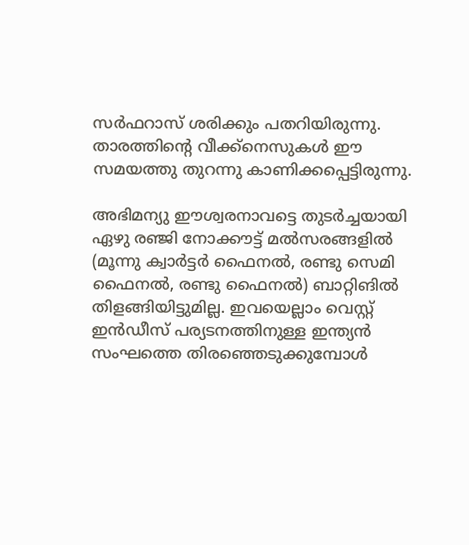സര്‍ഫറാസ് ശരിക്കും പതറിയിരുന്നു. താരത്തിന്റെ വീക്ക്‌നെസുകള്‍ ഈ സമയത്തു തുറന്നു കാണിക്കപ്പെട്ടിരുന്നു.

അഭിമന്യു ഈശ്വരനാവട്ടെ തുടര്‍ച്ചയായി ഏഴു രഞ്ജി നോക്കൗട്ട് മല്‍സരങ്ങളില്‍ (മൂന്നു ക്വാര്‍ട്ടര്‍ ഫൈനല്‍, രണ്ടു സെമി ഫൈനല്‍, രണ്ടു ഫൈനല്‍) ബാറ്റിങില്‍ തിളങ്ങിയിട്ടുമില്ല. ഇവയെല്ലാം വെസ്റ്റ് ഇന്‍ഡീസ് പര്യടനത്തിനുള്ള ഇന്ത്യന്‍ സംഘത്തെ തിരഞ്ഞെടുക്കുമ്പോള്‍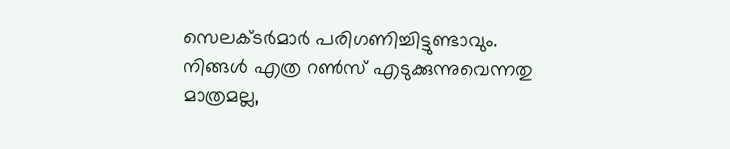സെലക്ടര്‍മാര്‍ പരിഗണിച്ചിട്ടുണ്ടാവും. നിങ്ങള്‍ എത്ര റണ്‍സ് എടുക്കുന്നുവെന്നതു മാത്രമല്ല,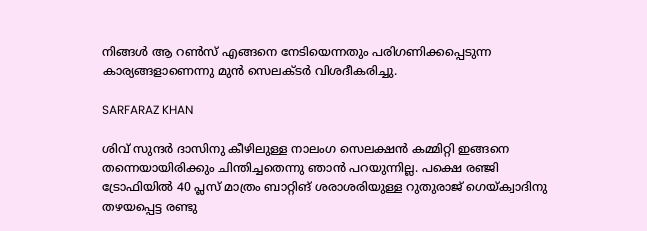നിങ്ങള്‍ ആ റണ്‍സ് എങ്ങനെ നേടിയെന്നതും പരിഗണിക്കപ്പെടുന്ന കാര്യങ്ങളാണെന്നു മുന്‍ സെലക്ടര്‍ വിശദീകരിച്ചു.

SARFARAZ KHAN

ശിവ് സുന്ദര്‍ ദാസിനു കീഴിലുള്ള നാലംഗ സെലക്ഷന്‍ കമ്മിറ്റി ഇങ്ങനെ തന്നെയായിരിക്കും ചിന്തിച്ചതെന്നു ഞാന്‍ പറയുന്നില്ല. പക്ഷെ രഞ്ജി ട്രോഫിയില്‍ 40 പ്ലസ് മാത്രം ബാറ്റിങ് ശരാശരിയുള്ള റുതുരാജ് ഗെയ്ക്വാദിനു തഴയപ്പെട്ട രണ്ടു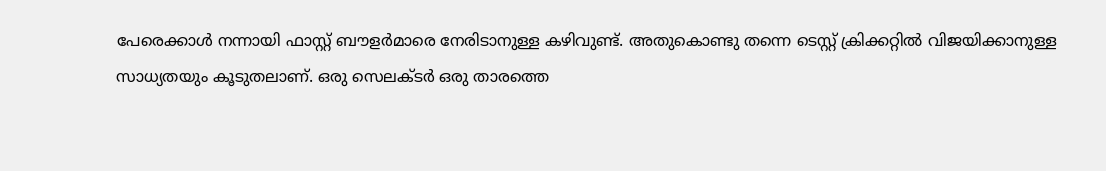പേരെക്കാള്‍ നന്നായി ഫാസ്റ്റ് ബൗളര്‍മാരെ നേരിടാനുള്ള കഴിവുണ്ട്. അതുകൊണ്ടു തന്നെ ടെസ്റ്റ് ക്രിക്കറ്റില്‍ വിജയിക്കാനുള്ള സാധ്യതയും കൂടുതലാണ്. ഒരു സെലക്ടര്‍ ഒരു താരത്തെ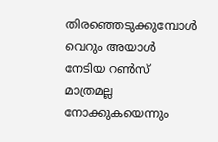തിരഞ്ഞെടുക്കുമ്പോള്‍ വെറും അയാള്‍ നേടിയ റണ്‍സ് മാത്രമല്ല നോക്കുകയെന്നും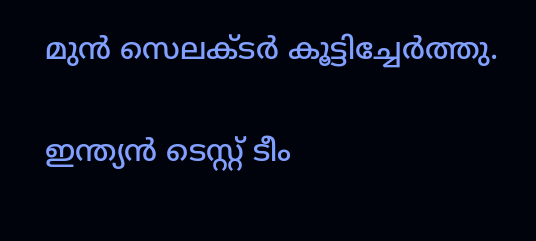മുന്‍ സെലക്ടര്‍ കൂട്ടിച്ചേര്‍ത്തു.

ഇന്ത്യന്‍ ടെസ്റ്റ് ടീം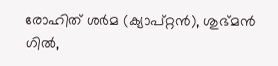രോഹിത് ശര്‍മ (ക്യാപ്റ്റന്‍), ശുഭ്മന്‍ ഗില്‍,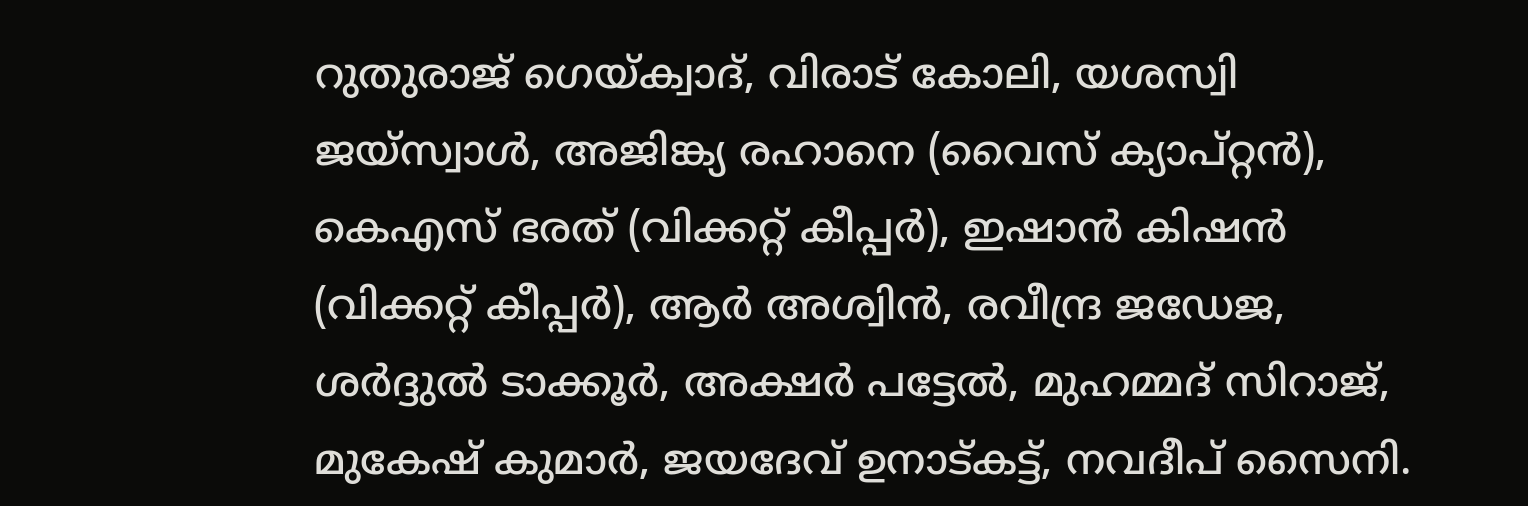റുതുരാജ് ഗെയ്ക്വാദ്, വിരാട് കോലി, യശസ്വി ജയ്സ്വാള്‍, അജിങ്ക്യ രഹാനെ (വൈസ് ക്യാപ്റ്റന്‍), കെഎസ് ഭരത് (വിക്കറ്റ് കീപ്പര്‍), ഇഷാന്‍ കിഷന്‍ (വിക്കറ്റ് കീപ്പര്‍), ആര്‍ അശ്വിന്‍, രവീന്ദ്ര ജഡേജ, ശര്‍ദ്ദുല്‍ ടാക്കൂര്‍, അക്ഷര്‍ പട്ടേല്‍, മുഹമ്മദ് സിറാജ്, മുകേഷ് കുമാര്‍, ജയദേവ് ഉനാട്കട്ട്, നവദീപ് സൈനി.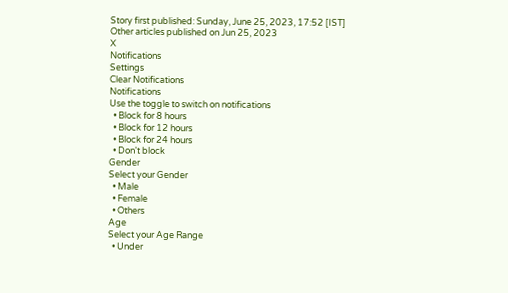Story first published: Sunday, June 25, 2023, 17:52 [IST]
Other articles published on Jun 25, 2023
X
Notifications
Settings
Clear Notifications
Notifications
Use the toggle to switch on notifications
  • Block for 8 hours
  • Block for 12 hours
  • Block for 24 hours
  • Don't block
Gender
Select your Gender
  • Male
  • Female
  • Others
Age
Select your Age Range
  • Under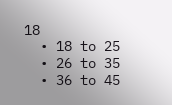18
  • 18 to 25
  • 26 to 35
  • 36 to 45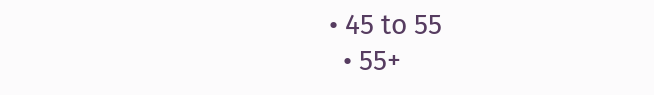• 45 to 55
  • 55+